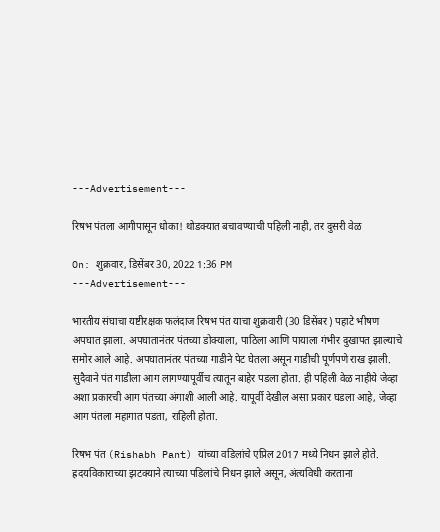---Advertisement---

रिषभ पंतला आगीपासून धोका! थोडक्यात बचावण्याची पहिली नाही, तर दुसरी वेळ

On: शुक्रवार, डिसेंबर 30, 2022 1:36 PM
---Advertisement---

भारतीय संघाचा यष्टीरक्षक फलंदाज रिषभ पंत याचा शुक्रवारी (30 डिसेंबर) पहाटे भीषण अपघात झाला. अपघातानंतर पंतच्या डोक्याला, पाठिला आणि पायाला गंभीर दुखापत झाल्याचे समोर आले आहे. अपघातानंतर पंतच्या गाडीने पेट घेतला असून गाडीची पूर्णपणे राख झाली. सुदैवाने पंत गाडीला आग लागण्यापूर्वीच त्यातून बाहेर पडला होता. ही पहिली वेळ नाहीये जेव्हा अशा प्रकारची आग पंतच्या अंगाशी आली आहे. यापूर्वी देखील असा प्रकार घडला आहे, जेव्हा आग पंतला महागात पडता, राहिली होता.

रिषभ पंत (Rishabh Pant) यांच्या वडिलांचे एप्रिल 2017 मध्ये निधन झाले होते. ह्रदयविकाराच्या झटक्याने त्याच्या पडिलांचे निधन झाले असून, अंत्यविधी करताना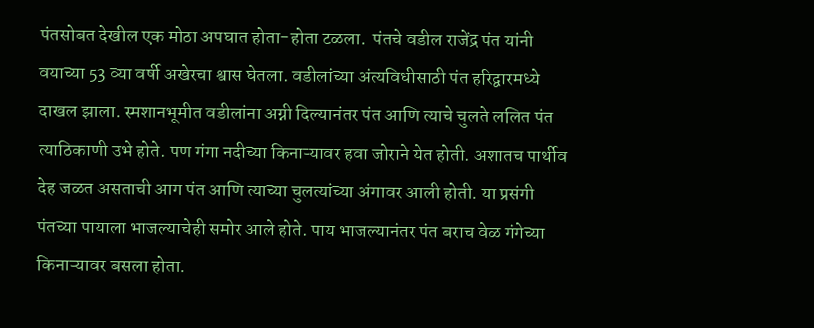पंतसोबत देखील एक मोठा अपघात होता-होता टळला.  पंतचे वडील राजेंद्र पंत यांनी वयाच्या 53 व्या वर्षी अखेरचा श्वास घेतला. वडीलांच्या अंत्यविधीसाठी पंत हरिद्वारमध्ये दाखल झाला. स्मशानभूमीत वडीलांना अग्नी दिल्यानंतर पंत आणि त्याचे चुलते ललित पंत त्याठिकाणी उभे होते. पण गंगा नदीच्या किनाऱ्यावर हवा जोराने येत होती. अशातच पार्थीव  देह जळत असताची आग पंत आणि त्याच्या चुलत्यांच्या अंगावर आली होती. या प्रसंगी पंतच्या पायाला भाजल्याचेही समोर आले होते. पाय भाजल्यानंतर पंत बराच वेळ गंगेच्या किनाऱ्यावर बसला होता.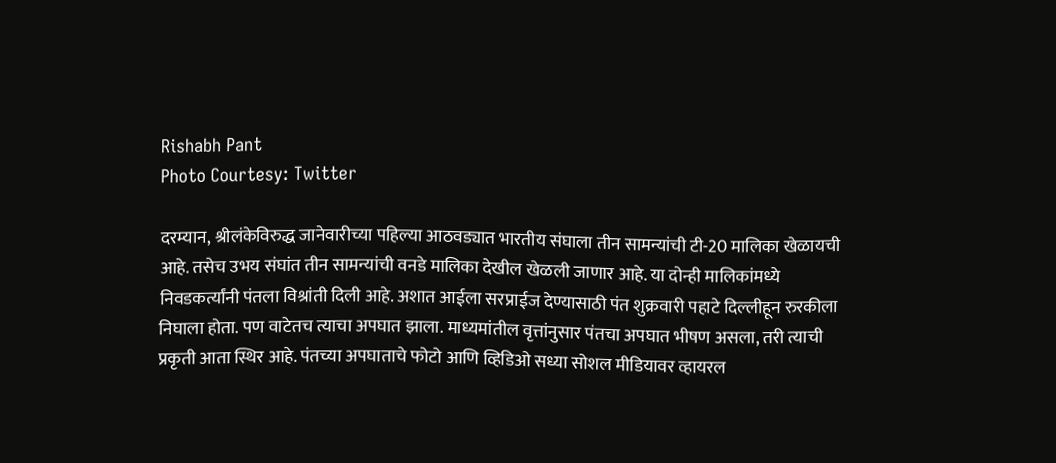Rishabh Pant
Photo Courtesy: Twitter

दरम्यान, श्रीलंकेविरुद्ध जानेवारीच्या पहिल्या आठवड्यात भारतीय संघाला तीन सामन्यांची टी-20 मालिका खेळायची आहे. तसेच उभय संघांत तीन सामन्यांची वनडे मालिका देखील खेळली जाणार आहे. या दोन्ही मालिकांमध्ये निवडकर्त्यांनी पंतला विश्रांती दिली आहे. अशात आईला सरप्राईज देण्यासाठी पंत शुक्रवारी पहाटे दिल्लीहून रुरकीला निघाला होता. पण वाटेतच त्याचा अपघात झाला. माध्यमांतील वृत्तांनुसार पंतचा अपघात भीषण असला, तरी त्याची प्रकृती आता स्थिर आहे. पंतच्या अपघाताचे फोटो आणि व्हिडिओ सध्या सोशल मीडियावर व्हायरल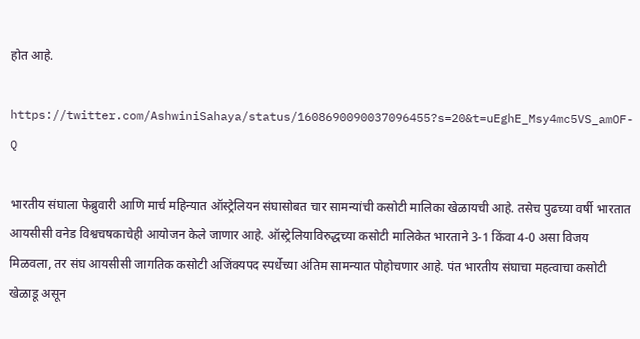होत आहे.

https://twitter.com/AshwiniSahaya/status/1608690090037096455?s=20&t=uEghE_Msy4mc5VS_amOF-Q

भारतीय संघाला फेब्रुवारी आणि मार्च महिन्यात ऑस्ट्रेलियन संघासोबत चार सामन्यांची कसोटी मालिका खेळायची आहे. तसेच पुढच्या वर्षी भारतात आयसीसी वनेड विश्वचषकाचेही आयोजन केले जाणार आहे. ऑस्ट्रेलियाविरुद्धच्या कसोटी मालिकेत भारताने 3-1 किंवा 4-0 असा विजय मिळवला, तर संघ आयसीसी जागतिक कसोटी अजिंक्यपद स्पर्धेच्या अंतिम सामन्यात पोहोचणार आहे. पंत भारतीय संघाचा महत्वाचा कसोटी खेळाडू असून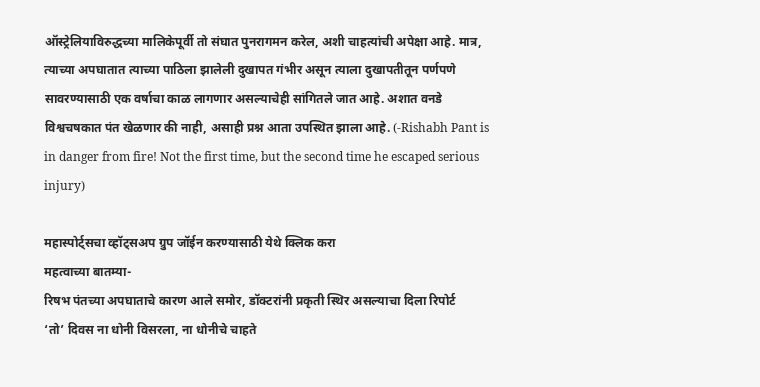ऑस्ट्रेलियाविरुद्धच्या मालिकेपूर्वी तो संघात पुनरागमन करेल, अशी चाहत्यांची अपेक्षा आहे. मात्र, त्याच्या अपघातात त्याच्या पाठिला झालेली दुखापत गंभीर असून त्याला दुखापतीतून पर्णपणे सावरण्यासाठी एक वर्षाचा काळ लागणार असल्याचेही सांगितले जात आहे. अशात वनडे विश्वचषकात पंत खेळणार की नाही, असाही प्रश्न आता उपस्थित झाला आहे. (-Rishabh Pant is in danger from fire! Not the first time, but the second time he escaped serious injury)

महास्पोर्ट्सचा व्हॉट्सअप ग्रुप जॉईन करण्यासाठी येथे क्लिक करा
महत्वाच्या बातम्या-
रिषभ पंतच्या अपघाताचे कारण आले समोर, डॉक्टरांनी प्रकृती स्थिर असल्याचा दिला रिपोर्ट
‘तो’ दिवस ना धोनी विसरला, ना धोनीचे चाहते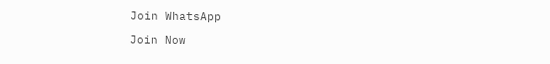Join WhatsApp

Join Now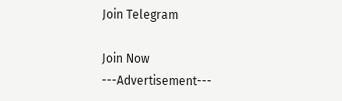Join Telegram

Join Now
---Advertisement---